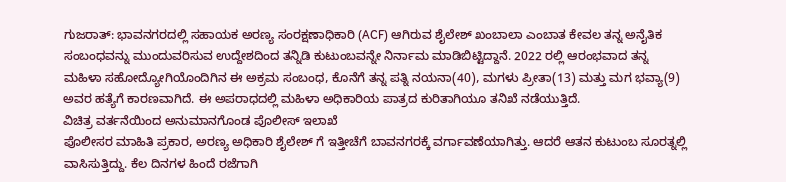ಗುಜರಾತ್: ಭಾವನಗರದಲ್ಲಿ ಸಹಾಯಕ ಅರಣ್ಯ ಸಂರಕ್ಷಣಾಧಿಕಾರಿ (ACF) ಆಗಿರುವ ಶೈಲೇಶ್ ಖಂಬಾಲಾ ಎಂಬಾತ ಕೇವಲ ತನ್ನ ಅನೈತಿಕ ಸಂಬಂಧವನ್ನು ಮುಂದುವರಿಸುವ ಉದ್ದೇಶದಿಂದ ತನ್ನಿಡಿ ಕುಟುಂಬವನ್ನೇ ನಿರ್ನಾಮ ಮಾಡಿಬಿಟ್ಟಿದ್ದಾನೆ. 2022 ರಲ್ಲಿ ಆರಂಭವಾದ ತನ್ನ ಮಹಿಳಾ ಸಹೋದ್ಯೋಗಿಯೊಂದಿಗಿನ ಈ ಅಕ್ರಮ ಸಂಬಂಧ, ಕೊನೆಗೆ ತನ್ನ ಪತ್ನಿ ನಯನಾ(40), ಮಗಳು ಪ್ರೀತಾ(13) ಮತ್ತು ಮಗ ಭವ್ಯಾ(9) ಅವರ ಹತ್ಯೆಗೆ ಕಾರಣವಾಗಿದೆ. ಈ ಅಪರಾಧದಲ್ಲಿ ಮಹಿಳಾ ಅಧಿಕಾರಿಯ ಪಾತ್ರದ ಕುರಿತಾಗಿಯೂ ತನಿಖೆ ನಡೆಯುತ್ತಿದೆ.
ವಿಚಿತ್ರ ವರ್ತನೆಯಿಂದ ಅನುಮಾನಗೊಂಡ ಪೊಲೀಸ್ ಇಲಾಖೆ
ಪೊಲೀಸರ ಮಾಹಿತಿ ಪ್ರಕಾರ, ಅರಣ್ಯ ಅಧಿಕಾರಿ ಶೈಲೇಶ್ ಗೆ ಇತ್ತೀಚೆಗೆ ಬಾವನಗರಕ್ಕೆ ವರ್ಗಾವಣೆಯಾಗಿತ್ತು. ಆದರೆ ಆತನ ಕುಟುಂಬ ಸೂರತ್ನಲ್ಲಿ ವಾಸಿಸುತ್ತಿದ್ದು. ಕೆಲ ದಿನಗಳ ಹಿಂದೆ ರಜೆಗಾಗಿ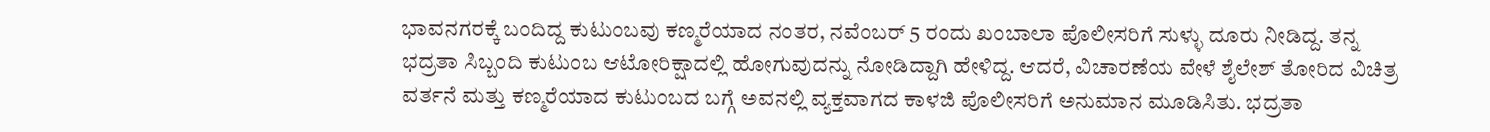ಭಾವನಗರಕ್ಕೆ ಬಂದಿದ್ದ ಕುಟುಂಬವು ಕಣ್ಮರೆಯಾದ ನಂತರ, ನವೆಂಬರ್ 5 ರಂದು ಖಂಬಾಲಾ ಪೊಲೀಸರಿಗೆ ಸುಳ್ಳು ದೂರು ನೀಡಿದ್ದ. ತನ್ನ ಭದ್ರತಾ ಸಿಬ್ಬಂದಿ ಕುಟುಂಬ ಆಟೋರಿಕ್ಷಾದಲ್ಲಿ ಹೋಗುವುದನ್ನು ನೋಡಿದ್ದಾಗಿ ಹೇಳಿದ್ದ. ಆದರೆ, ವಿಚಾರಣೆಯ ವೇಳೆ ಶೈಲೇಶ್ ತೋರಿದ ವಿಚಿತ್ರ ವರ್ತನೆ ಮತ್ತು ಕಣ್ಮರೆಯಾದ ಕುಟುಂಬದ ಬಗ್ಗೆ ಅವನಲ್ಲಿ ವ್ಯಕ್ತವಾಗದ ಕಾಳಜಿ ಪೊಲೀಸರಿಗೆ ಅನುಮಾನ ಮೂಡಿಸಿತು. ಭದ್ರತಾ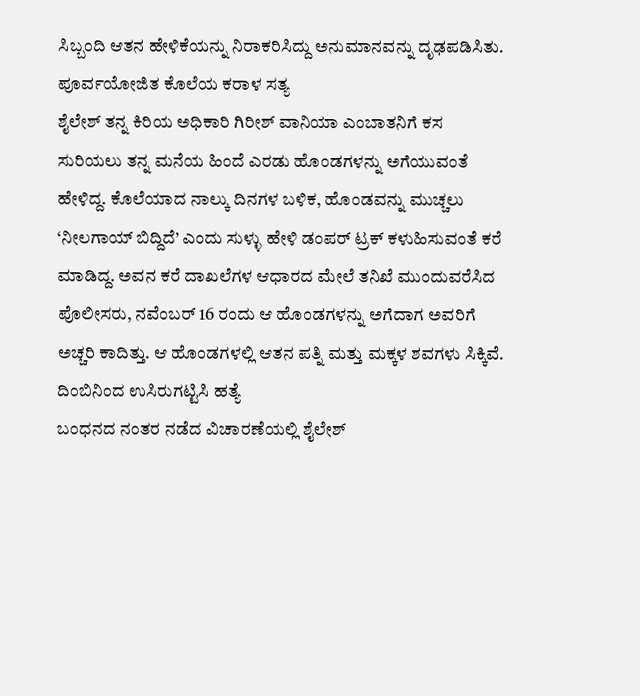ಸಿಬ್ಬಂದಿ ಆತನ ಹೇಳಿಕೆಯನ್ನು ನಿರಾಕರಿಸಿದ್ದು ಅನುಮಾನವನ್ನು ದೃಢಪಡಿಸಿತು.
ಪೂರ್ವಯೋಜಿತ ಕೊಲೆಯ ಕರಾಳ ಸತ್ಯ
ಶೈಲೇಶ್ ತನ್ನ ಕಿರಿಯ ಅಧಿಕಾರಿ ಗಿರೀಶ್ ವಾನಿಯಾ ಎಂಬಾತನಿಗೆ ಕಸ ಸುರಿಯಲು ತನ್ನ ಮನೆಯ ಹಿಂದೆ ಎರಡು ಹೊಂಡಗಳನ್ನು ಅಗೆಯುವಂತೆ ಹೇಳಿದ್ದ. ಕೊಲೆಯಾದ ನಾಲ್ಕು ದಿನಗಳ ಬಳಿಕ, ಹೊಂಡವನ್ನು ಮುಚ್ಚಲು ‘ನೀಲಗಾಯ್ ಬಿದ್ದಿದೆ’ ಎಂದು ಸುಳ್ಳು ಹೇಳಿ ಡಂಪರ್ ಟ್ರಕ್ ಕಳುಹಿಸುವಂತೆ ಕರೆ ಮಾಡಿದ್ದ. ಅವನ ಕರೆ ದಾಖಲೆಗಳ ಆಧಾರದ ಮೇಲೆ ತನಿಖೆ ಮುಂದುವರೆಸಿದ ಪೊಲೀಸರು, ನವೆಂಬರ್ 16 ರಂದು ಆ ಹೊಂಡಗಳನ್ನು ಅಗೆದಾಗ ಅವರಿಗೆ ಅಚ್ಚರಿ ಕಾದಿತ್ತು. ಆ ಹೊಂಡಗಳಲ್ಲಿ ಆತನ ಪತ್ನಿ ಮತ್ತು ಮಕ್ಕಳ ಶವಗಳು ಸಿಕ್ಕಿವೆ.
ದಿಂಬಿನಿಂದ ಉಸಿರುಗಟ್ಟಿಸಿ ಹತ್ಯೆ
ಬಂಧನದ ನಂತರ ನಡೆದ ವಿಚಾರಣೆಯಲ್ಲಿ ಶೈಲೇಶ್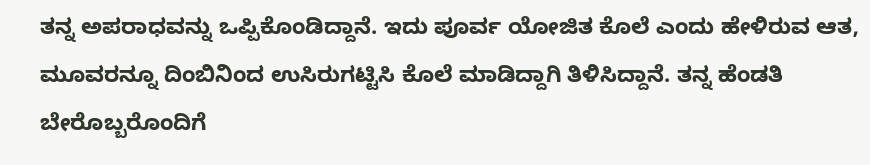ತನ್ನ ಅಪರಾಧವನ್ನು ಒಪ್ಪಿಕೊಂಡಿದ್ದಾನೆ. ಇದು ಪೂರ್ವ ಯೋಜಿತ ಕೊಲೆ ಎಂದು ಹೇಳಿರುವ ಆತ, ಮೂವರನ್ನೂ ದಿಂಬಿನಿಂದ ಉಸಿರುಗಟ್ಟಿಸಿ ಕೊಲೆ ಮಾಡಿದ್ದಾಗಿ ತಿಳಿಸಿದ್ದಾನೆ. ತನ್ನ ಹೆಂಡತಿ ಬೇರೊಬ್ಬರೊಂದಿಗೆ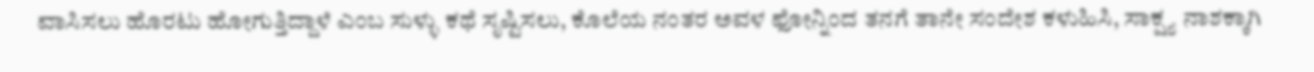ವಾಸಿಸಲು ಹೊರಟು ಹೋಗುತ್ತಿದ್ದಾಳೆ ಎಂಬ ಸುಳ್ಳು ಕಥೆ ಸೃಷ್ಟಿಸಲು, ಕೊಲೆಯ ನಂತರ ಅವಳ ಫೋನ್ನಿಂದ ತನಗೆ ತಾನೇ ಸಂದೇಶ ಕಳುಹಿಸಿ, ಸಾಕ್ಷ್ಯ ನಾಶಕ್ಕಾಗಿ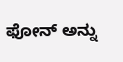ಫೋನ್ ಅನ್ನು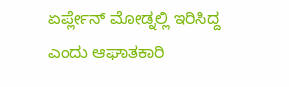ಏರ್ಪ್ಲೇನ್ ಮೋಡ್ನಲ್ಲಿ ಇರಿಸಿದ್ದ ಎಂದು ಆಘಾತಕಾರಿ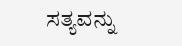ಸತ್ಯವನ್ನು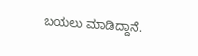ಬಯಲು ಮಾಡಿದ್ದಾನೆ.